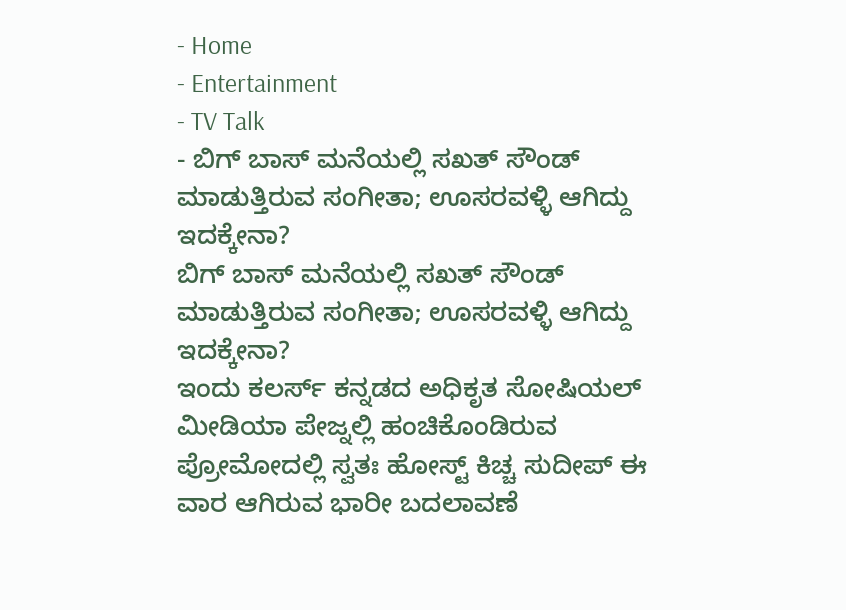- Home
- Entertainment
- TV Talk
- ಬಿಗ್ ಬಾಸ್ ಮನೆಯಲ್ಲಿ ಸಖತ್ ಸೌಂಡ್ ಮಾಡುತ್ತಿರುವ ಸಂಗೀತಾ; ಊಸರವಳ್ಳಿ ಆಗಿದ್ದು ಇದಕ್ಕೇನಾ?
ಬಿಗ್ ಬಾಸ್ ಮನೆಯಲ್ಲಿ ಸಖತ್ ಸೌಂಡ್ ಮಾಡುತ್ತಿರುವ ಸಂಗೀತಾ; ಊಸರವಳ್ಳಿ ಆಗಿದ್ದು ಇದಕ್ಕೇನಾ?
ಇಂದು ಕಲರ್ಸ್ ಕನ್ನಡದ ಅಧಿಕೃತ ಸೋಷಿಯಲ್ ಮೀಡಿಯಾ ಪೇಜ್ನಲ್ಲಿ ಹಂಚಿಕೊಂಡಿರುವ ಪ್ರೋಮೋದಲ್ಲಿ ಸ್ವತಃ ಹೋಸ್ಟ್ ಕಿಚ್ಚ ಸುದೀಪ್ ಈ ವಾರ ಆಗಿರುವ ಭಾರೀ ಬದಲಾವಣೆ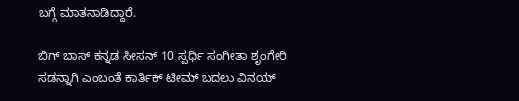ಬಗ್ಗೆ ಮಾತನಾಡಿದ್ದಾರೆ.

ಬಿಗ್ ಬಾಸ್ ಕನ್ನಡ ಸೀಸನ್ 10 ಸ್ಪರ್ಧಿ ಸಂಗೀತಾ ಶೃಂಗೇರಿ ಸಡನ್ನಾಗಿ ಎಂಬಂತೆ ಕಾರ್ತಿಕ್ ಟೀಮ್ ಬದಲು ವಿನಯ್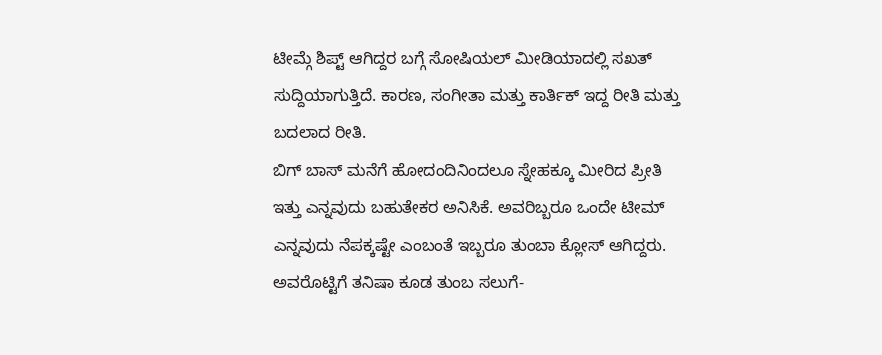ಟೀಮ್ಗೆ ಶಿಪ್ಟ್ ಆಗಿದ್ದರ ಬಗ್ಗೆ ಸೋಷಿಯಲ್ ಮೀಡಿಯಾದಲ್ಲಿ ಸಖತ್ ಸುದ್ದಿಯಾಗುತ್ತಿದೆ. ಕಾರಣ, ಸಂಗೀತಾ ಮತ್ತು ಕಾರ್ತಿಕ್ ಇದ್ದ ರೀತಿ ಮತ್ತು ಬದಲಾದ ರೀತಿ.
ಬಿಗ್ ಬಾಸ್ ಮನೆಗೆ ಹೋದಂದಿನಿಂದಲೂ ಸ್ನೇಹಕ್ಕೂ ಮೀರಿದ ಪ್ರೀತಿ ಇತ್ತು ಎನ್ನವುದು ಬಹುತೇಕರ ಅನಿಸಿಕೆ. ಅವರಿಬ್ಬರೂ ಒಂದೇ ಟೀಮ್ ಎನ್ನವುದು ನೆಪಕ್ಕಷ್ಟೇ ಎಂಬಂತೆ ಇಬ್ಬರೂ ತುಂಬಾ ಕ್ಲೋಸ್ ಆಗಿದ್ದರು. ಅವರೊಟ್ಟಿಗೆ ತನಿಷಾ ಕೂಡ ತುಂಬ ಸಲುಗೆ-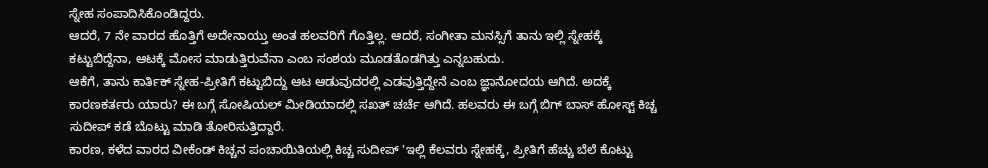ಸ್ನೇಹ ಸಂಪಾದಿಸಿಕೊಂಡಿದ್ದರು.
ಆದರೆ, 7 ನೇ ವಾರದ ಹೊತ್ತಿಗೆ ಅದೇನಾಯ್ತು ಅಂತ ಹಲವರಿಗೆ ಗೊತ್ತಿಲ್ಲ. ಆದರೆ, ಸಂಗೀತಾ ಮನಸ್ಸಿಗೆ ತಾನು ಇಲ್ಲಿ ಸ್ನೇಹಕ್ಕೆ ಕಟ್ಟುಬಿದ್ದೆನಾ, ಆಟಕ್ಕೆ ಮೋಸ ಮಾಡುತ್ತಿರುವೆನಾ ಎಂಬ ಸಂಶಯ ಮೂಡತೊಡಗಿತ್ತು ಎನ್ನಬಹುದು.
ಆಕೆಗೆ, ತಾನು ಕಾರ್ತಿಕ್ ಸ್ನೇಹ-ಪ್ರೀತಿಗೆ ಕಟ್ಟುಬಿದ್ದು ಆಟ ಆಡುವುದರಲ್ಲಿ ಎಡವುತ್ತಿದ್ದೇನೆ ಎಂಬ ಜ್ಞಾನೋದಯ ಆಗಿದೆ. ಅದಕ್ಕೆ ಕಾರಣಕರ್ತರು ಯಾರು? ಈ ಬಗ್ಗೆ ಸೋಷಿಯಲ್ ಮೀಡಿಯಾದಲ್ಲಿ ಸಖತ್ ಚರ್ಚೆ ಆಗಿದೆ. ಹಲವರು ಈ ಬಗ್ಗೆ ಬಿಗ್ ಬಾಸ್ ಹೋಸ್ಟ್ ಕಿಚ್ಚ ಸುದೀಪ್ ಕಡೆ ಬೊಟ್ಟು ಮಾಡಿ ತೋರಿಸುತ್ತಿದ್ದಾರೆ.
ಕಾರಣ, ಕಳೆದ ವಾರದ ವೀಕೆಂಡ್ ಕಿಚ್ಚನ ಪಂಚಾಯಿತಿಯಲ್ಲಿ ಕಿಚ್ಚ ಸುದೀಪ್ 'ಇಲ್ಲಿ ಕೆಲವರು ಸ್ನೇಹಕ್ಕೆ, ಪ್ರೀತಿಗೆ ಹೆಚ್ಚು ಬೆಲೆ ಕೊಟ್ಟು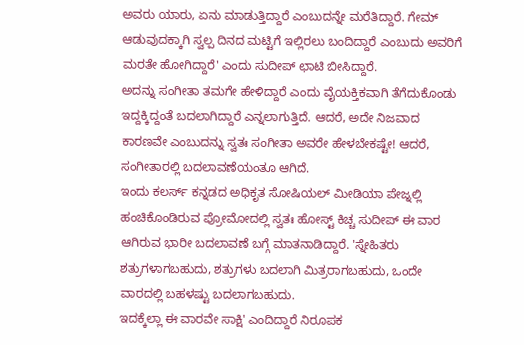ಅವರು ಯಾರು, ಏನು ಮಾಡುತ್ತಿದ್ದಾರೆ ಎಂಬುದನ್ನೇ ಮರೆತಿದ್ದಾರೆ. ಗೇಮ್ ಆಡುವುದಕ್ಕಾಗಿ ಸ್ವಲ್ಪ ದಿನದ ಮಟ್ಟಿಗೆ ಇಲ್ಲಿರಲು ಬಂದಿದ್ದಾರೆ ಎಂಬುದು ಅವರಿಗೆ ಮರತೇ ಹೋಗಿದ್ದಾರೆ' ಎಂದು ಸುದೀಪ್ ಛಾಟಿ ಬೀಸಿದ್ದಾರೆ.
ಅದನ್ನು ಸಂಗೀತಾ ತಮಗೇ ಹೇಳಿದ್ದಾರೆ ಎಂದು ವೈಯಕ್ತಿಕವಾಗಿ ತೆಗೆದುಕೊಂಡು ಇದ್ದಕ್ಕಿದ್ದಂತೆ ಬದಲಾಗಿದ್ದಾರೆ ಎನ್ನಲಾಗುತ್ತಿದೆ. ಆದರೆ, ಅದೇ ನಿಜವಾದ ಕಾರಣವೇ ಎಂಬುದನ್ನು ಸ್ವತಃ ಸಂಗೀತಾ ಅವರೇ ಹೇಳಬೇಕಷ್ಟೇ! ಆದರೆ, ಸಂಗೀತಾರಲ್ಲಿ ಬದಲಾವಣೆಯಂತೂ ಆಗಿದೆ.
ಇಂದು ಕಲರ್ಸ್ ಕನ್ನಡದ ಅಧಿಕೃತ ಸೋಷಿಯಲ್ ಮೀಡಿಯಾ ಪೇಜ್ನಲ್ಲಿ ಹಂಚಿಕೊಂಡಿರುವ ಪ್ರೋಮೋದಲ್ಲಿ ಸ್ವತಃ ಹೋಸ್ಟ್ ಕಿಚ್ಚ ಸುದೀಪ್ ಈ ವಾರ ಆಗಿರುವ ಭಾರೀ ಬದಲಾವಣೆ ಬಗ್ಗೆ ಮಾತನಾಡಿದ್ದಾರೆ. 'ಸ್ನೇಹಿತರು ಶತ್ರುಗಳಾಗಬಹುದು, ಶತ್ರುಗಳು ಬದಲಾಗಿ ಮಿತ್ರರಾಗಬಹುದು, ಒಂದೇ ವಾರದಲ್ಲಿ ಬಹಳಷ್ಟು ಬದಲಾಗಬಹುದು.
ಇದಕ್ಕೆಲ್ಲಾ ಈ ವಾರವೇ ಸಾಕ್ಷಿ' ಎಂದಿದ್ದಾರೆ ನಿರೂಪಕ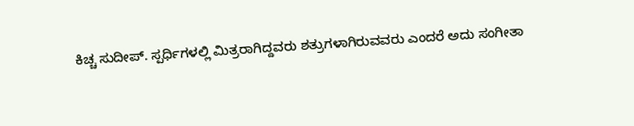ಕಿಚ್ಚ ಸುದೀಪ್. ಸ್ಪರ್ಧಿಗಳಲ್ಲಿ ಮಿತ್ರರಾಗಿದ್ದವರು ಶತ್ರುಗಳಾಗಿರುವವರು ಎಂದರೆ ಅದು ಸಂಗೀತಾ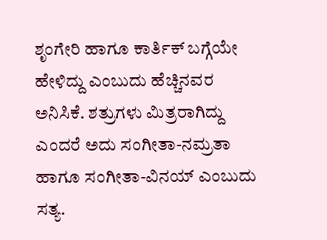ಶೃಂಗೇರಿ ಹಾಗೂ ಕಾರ್ತಿಕ್ ಬಗ್ಗೆಯೇ ಹೇಳಿದ್ದು ಎಂಬುದು ಹೆಚ್ಚಿನವರ ಅನಿಸಿಕೆ. ಶತ್ರುಗಳು ಮಿತ್ರರಾಗಿದ್ದು ಎಂದರೆ ಅದು ಸಂಗೀತಾ-ನಮ್ರತಾ ಹಾಗೂ ಸಂಗೀತಾ-ವಿನಯ್ ಎಂಬುದು ಸತ್ಯ.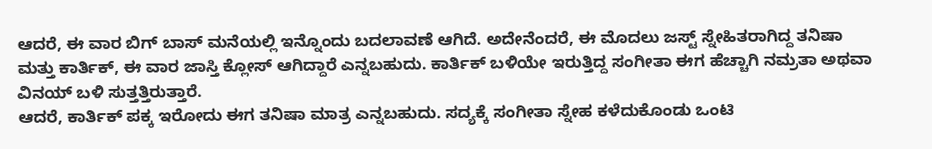ಆದರೆ, ಈ ವಾರ ಬಿಗ್ ಬಾಸ್ ಮನೆಯಲ್ಲಿ ಇನ್ನೊಂದು ಬದಲಾವಣೆ ಆಗಿದೆ. ಅದೇನೆಂದರೆ, ಈ ಮೊದಲು ಜಸ್ಟ್ ಸ್ನೇಹಿತರಾಗಿದ್ದ ತನಿಷಾ ಮತ್ತು ಕಾರ್ತಿಕ್, ಈ ವಾರ ಜಾಸ್ತಿ ಕ್ಲೋಸ್ ಆಗಿದ್ದಾರೆ ಎನ್ನಬಹುದು. ಕಾರ್ತಿಕ್ ಬಳಿಯೇ ಇರುತ್ತಿದ್ದ ಸಂಗೀತಾ ಈಗ ಹೆಚ್ಚಾಗಿ ನಮ್ರತಾ ಅಥವಾ ವಿನಯ್ ಬಳಿ ಸುತ್ತತ್ತಿರುತ್ತಾರೆ.
ಆದರೆ, ಕಾರ್ತಿಕ್ ಪಕ್ಕ ಇರೋದು ಈಗ ತನಿಷಾ ಮಾತ್ರ ಎನ್ನಬಹುದು. ಸದ್ಯಕ್ಕೆ ಸಂಗೀತಾ ಸ್ನೇಹ ಕಳೆದುಕೊಂಡು ಒಂಟಿ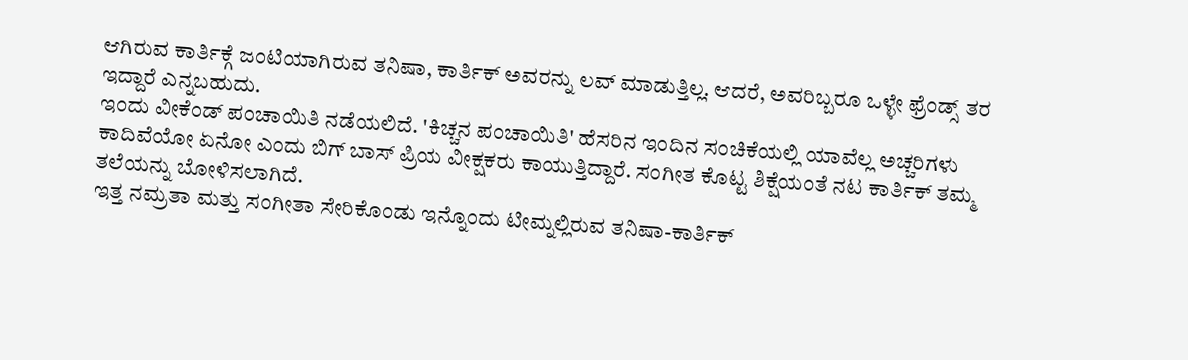ಆಗಿರುವ ಕಾರ್ತಿಕ್ಗೆ ಜಂಟಿಯಾಗಿರುವ ತನಿಷಾ, ಕಾರ್ತಿಕ್ ಅವರನ್ನು ಲವ್ ಮಾಡುತ್ತಿಲ್ಲ. ಆದರೆ, ಅವರಿಬ್ಬರೂ ಒಳ್ಳೇ ಫ್ರೆಂಡ್ಸ್ ತರ ಇದ್ದಾರೆ ಎನ್ನಬಹುದು.
ಇಂದು ವೀಕೆಂಡ್ ಪಂಚಾಯಿತಿ ನಡೆಯಲಿದೆ. 'ಕಿಚ್ಚನ ಪಂಚಾಯಿತಿ' ಹೆಸರಿನ ಇಂದಿನ ಸಂಚಿಕೆಯಲ್ಲಿ ಯಾವೆಲ್ಲ ಅಚ್ಚರಿಗಳು ಕಾದಿವೆಯೋ ಏನೋ ಎಂದು ಬಿಗ್ ಬಾಸ್ ಪ್ರಿಯ ವೀಕ್ಷಕರು ಕಾಯುತ್ತಿದ್ದಾರೆ. ಸಂಗೀತ ಕೊಟ್ಟ ಶಿಕ್ಷೆಯಂತೆ ನಟ ಕಾರ್ತಿಕ್ ತಮ್ಮ ತಲೆಯನ್ನು ಬೋಳಿಸಲಾಗಿದೆ.
ಇತ್ತ ನಮ್ರತಾ ಮತ್ತು ಸಂಗೀತಾ ಸೇರಿಕೊಂಡು ಇನ್ನೊಂದು ಟೀಮ್ನಲ್ಲಿರುವ ತನಿಷಾ-ಕಾರ್ತಿಕ್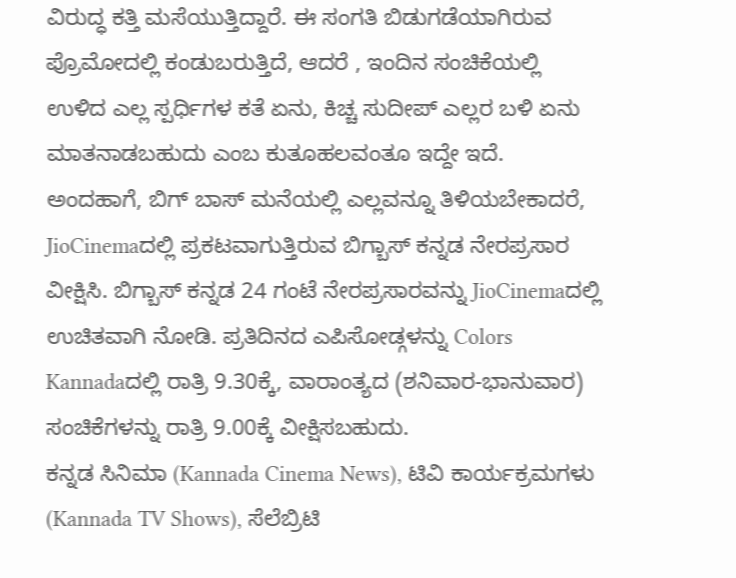ವಿರುದ್ಧ ಕತ್ತಿ ಮಸೆಯುತ್ತಿದ್ದಾರೆ. ಈ ಸಂಗತಿ ಬಿಡುಗಡೆಯಾಗಿರುವ ಪ್ರೊಮೋದಲ್ಲಿ ಕಂಡುಬರುತ್ತಿದೆ, ಆದರೆ , ಇಂದಿನ ಸಂಚಿಕೆಯಲ್ಲಿ ಉಳಿದ ಎಲ್ಲ ಸ್ಪರ್ಧಿಗಳ ಕತೆ ಏನು, ಕಿಚ್ಚ ಸುದೀಪ್ ಎಲ್ಲರ ಬಳಿ ಏನು ಮಾತನಾಡಬಹುದು ಎಂಬ ಕುತೂಹಲವಂತೂ ಇದ್ದೇ ಇದೆ.
ಅಂದಹಾಗೆ, ಬಿಗ್ ಬಾಸ್ ಮನೆಯಲ್ಲಿ ಎಲ್ಲವನ್ನೂ ತಿಳಿಯಬೇಕಾದರೆ, JioCinemaದಲ್ಲಿ ಪ್ರಕಟವಾಗುತ್ತಿರುವ ಬಿಗ್ಬಾಸ್ ಕನ್ನಡ ನೇರಪ್ರಸಾರ ವೀಕ್ಷಿಸಿ. ಬಿಗ್ಬಾಸ್ ಕನ್ನಡ 24 ಗಂಟೆ ನೇರಪ್ರಸಾರವನ್ನು JioCinemaದಲ್ಲಿ ಉಚಿತವಾಗಿ ನೋಡಿ. ಪ್ರತಿದಿನದ ಎಪಿಸೋಡ್ಗಳನ್ನು Colors Kannadaದಲ್ಲಿ ರಾತ್ರಿ 9.30ಕ್ಕೆ, ವಾರಾಂತ್ಯದ (ಶನಿವಾರ-ಭಾನುವಾರ) ಸಂಚಿಕೆಗಳನ್ನು ರಾತ್ರಿ 9.00ಕ್ಕೆ ವೀಕ್ಷಿಸಬಹುದು.
ಕನ್ನಡ ಸಿನಿಮಾ (Kannada Cinema News), ಟಿವಿ ಕಾರ್ಯಕ್ರಮಗಳು (Kannada TV Shows), ಸೆಲೆಬ್ರಿಟಿ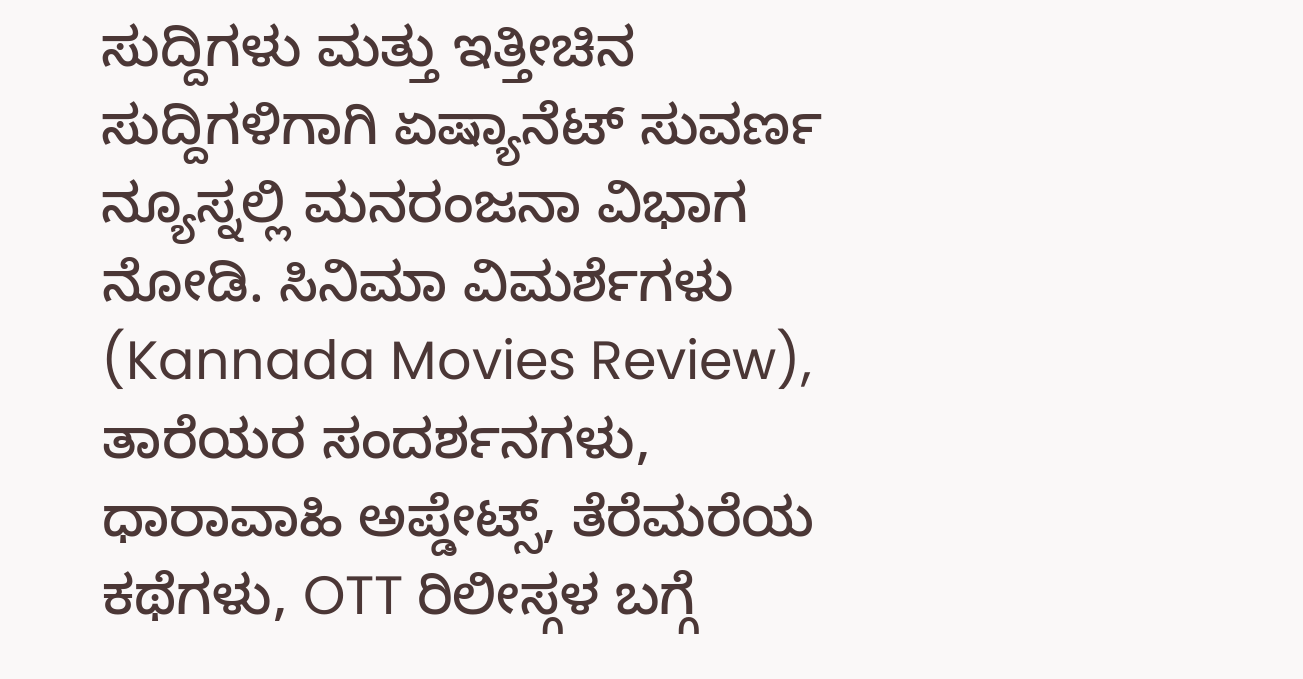ಸುದ್ದಿಗಳು ಮತ್ತು ಇತ್ತೀಚಿನ ಸುದ್ದಿಗಳಿಗಾಗಿ ಏಷ್ಯಾನೆಟ್ ಸುವರ್ಣ ನ್ಯೂಸ್ನಲ್ಲಿ ಮನರಂಜನಾ ವಿಭಾಗ ನೋಡಿ. ಸಿನಿಮಾ ವಿಮರ್ಶೆಗಳು (Kannada Movies Review), ತಾರೆಯರ ಸಂದರ್ಶನಗಳು, ಧಾರಾವಾಹಿ ಅಪ್ಡೇಟ್ಸ್, ತೆರೆಮರೆಯ ಕಥೆಗಳು, OTT ರಿಲೀಸ್ಗಳ ಬಗ್ಗೆ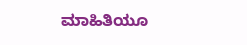ಮಾಹಿತಿಯೂ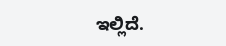ಇಲ್ಲಿದೆ.